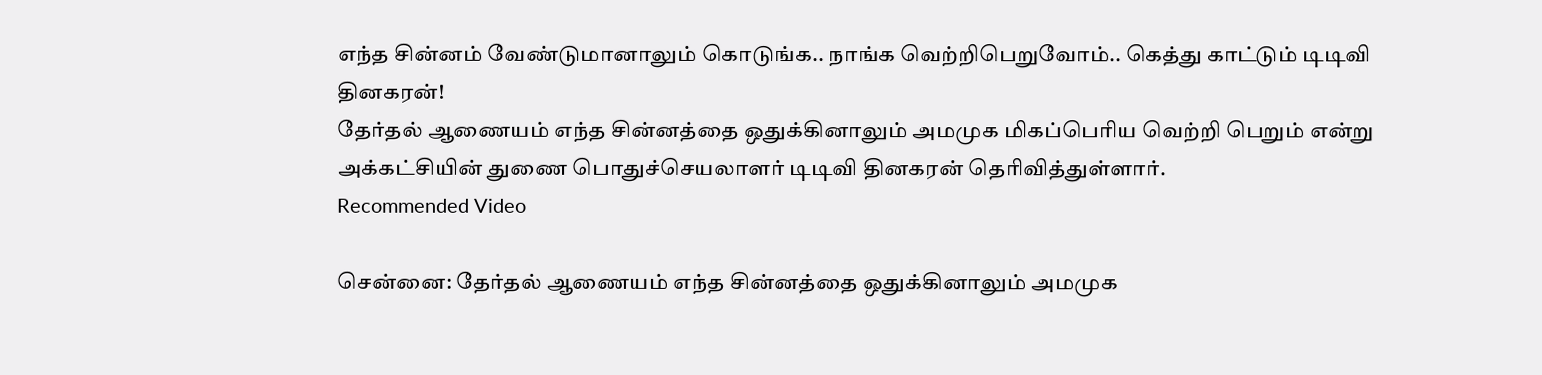எந்த சின்னம் வேண்டுமானாலும் கொடுங்க.. நாங்க வெற்றிபெறுவோம்.. கெத்து காட்டும் டிடிவி தினகரன்!
தேர்தல் ஆணையம் எந்த சின்னத்தை ஒதுக்கினாலும் அமமுக மிகப்பெரிய வெற்றி பெறும் என்று அக்கட்சியின் துணை பொதுச்செயலாளர் டிடிவி தினகரன் தெரிவித்துள்ளார்.
Recommended Video

சென்னை: தேர்தல் ஆணையம் எந்த சின்னத்தை ஒதுக்கினாலும் அமமுக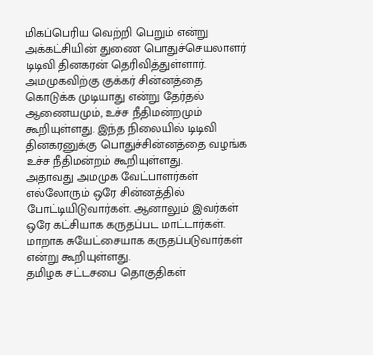மிகப்பெரிய வெற்றி பெறும் என்று அக்கட்சியின் துணை பொதுச்செயலாளர் டிடிவி தினகரன் தெரிவித்துள்ளார்.
அமமுகவிற்கு குக்கர் சின்னத்தை கொடுக்க முடியாது என்று தேர்தல் ஆணையமும், உச்ச நீதிமன்றமும் கூறியுள்ளது. இந்த நிலையில் டிடிவி தினகரனுக்கு பொதுச்சின்னத்தை வழங்க உச்ச நீதிமன்றம் கூறியுள்ளது.
அதாவது அமமுக வேட்பாளர்கள் எல்லோரும் ஒரே சின்னத்தில் போட்டியிடுவார்கள். ஆனாலும் இவர்கள் ஒரே கட்சியாக கருதப்பட மாட்டார்கள். மாறாக சுயேட்சையாக கருதப்படுவார்கள் என்று கூறியுள்ளது.
தமிழக சட்டசபை தொகுதிகள்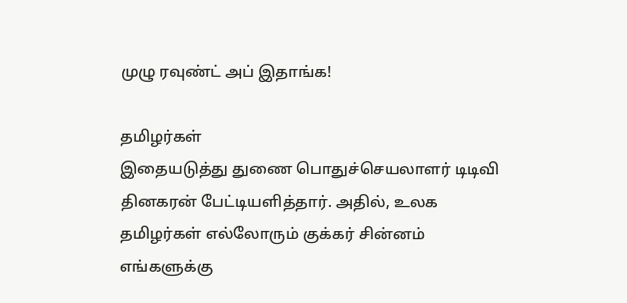முழு ரவுண்ட் அப் இதாங்க!

தமிழர்கள்
இதையடுத்து துணை பொதுச்செயலாளர் டிடிவி தினகரன் பேட்டியளித்தார். அதில், உலக தமிழர்கள் எல்லோரும் குக்கர் சின்னம் எங்களுக்கு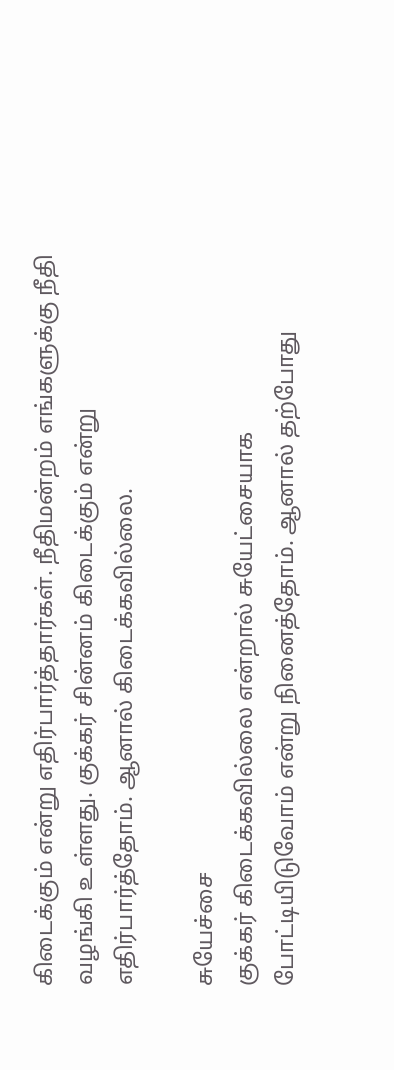கிடைக்கும் என்று எதிர்பார்த்தார்கள். நீதிமன்றம் எங்களுக்கு நீதி வழங்கி உள்ளது. குக்கர் சின்னம் கிடைக்கும் என்று எதிர்பார்த்தோம். ஆனால் கிடைக்கவில்லை.

சுயேச்சை
குக்கர் கிடைக்கவில்லை என்றால் சுயேட்சையாக போட்டியிடுவோம் என்று நினைத்தோம். ஆனால் தற்போது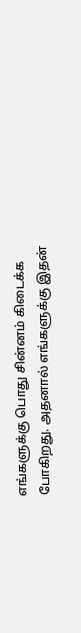எங்களுக்கு பொது சின்னம் கிடைக்க போகிறது. அதனால் எங்களுக்கு இதன்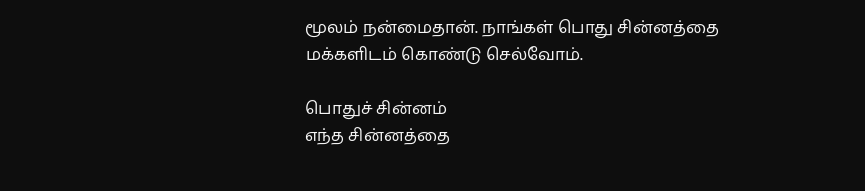மூலம் நன்மைதான். நாங்கள் பொது சின்னத்தை மக்களிடம் கொண்டு செல்வோம்.

பொதுச் சின்னம்
எந்த சின்னத்தை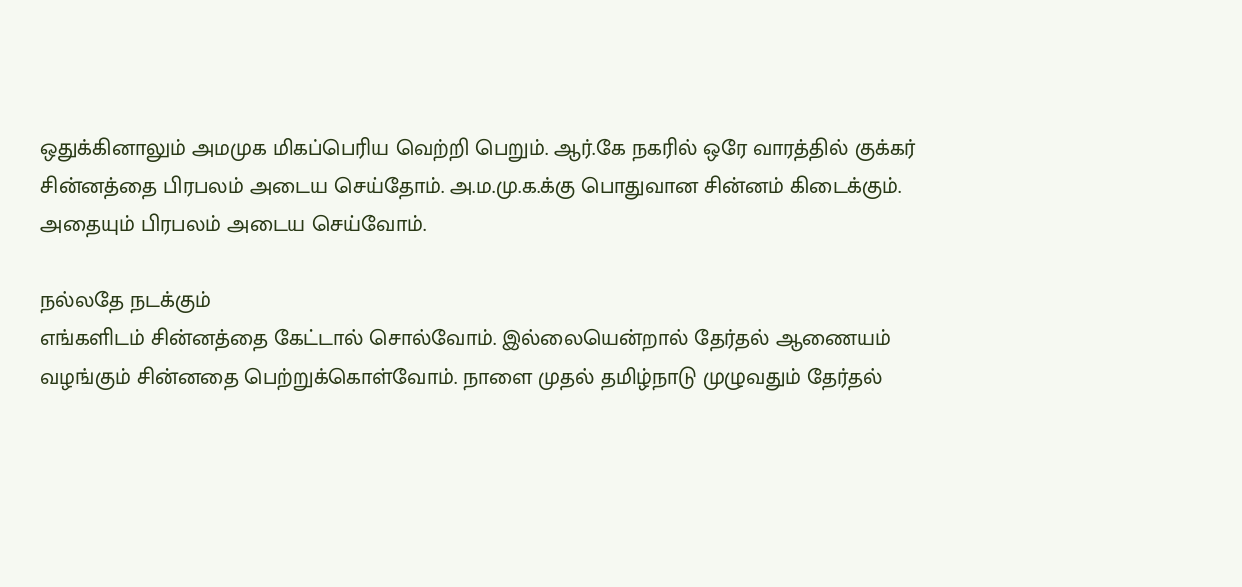ஒதுக்கினாலும் அமமுக மிகப்பெரிய வெற்றி பெறும். ஆர்.கே நகரில் ஒரே வாரத்தில் குக்கர் சின்னத்தை பிரபலம் அடைய செய்தோம். அ.ம.மு.க.க்கு பொதுவான சின்னம் கிடைக்கும். அதையும் பிரபலம் அடைய செய்வோம்.

நல்லதே நடக்கும்
எங்களிடம் சின்னத்தை கேட்டால் சொல்வோம். இல்லையென்றால் தேர்தல் ஆணையம் வழங்கும் சின்னதை பெற்றுக்கொள்வோம். நாளை முதல் தமிழ்நாடு முழுவதும் தேர்தல்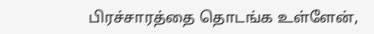பிரச்சாரத்தை தொடங்க உள்ளேன்,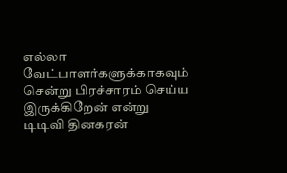எல்லா வேட்பாளர்களுக்காகவும் சென்று பிரச்சாரம் செய்ய இருக்கிறேன் என்று டிடிவி தினகரன்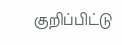குறிப்பிட்டு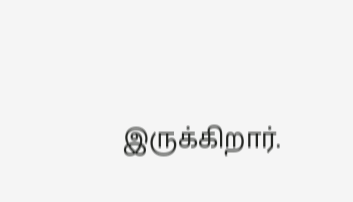இருக்கிறார்.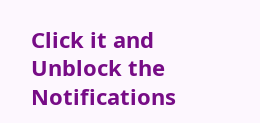Click it and Unblock the Notifications